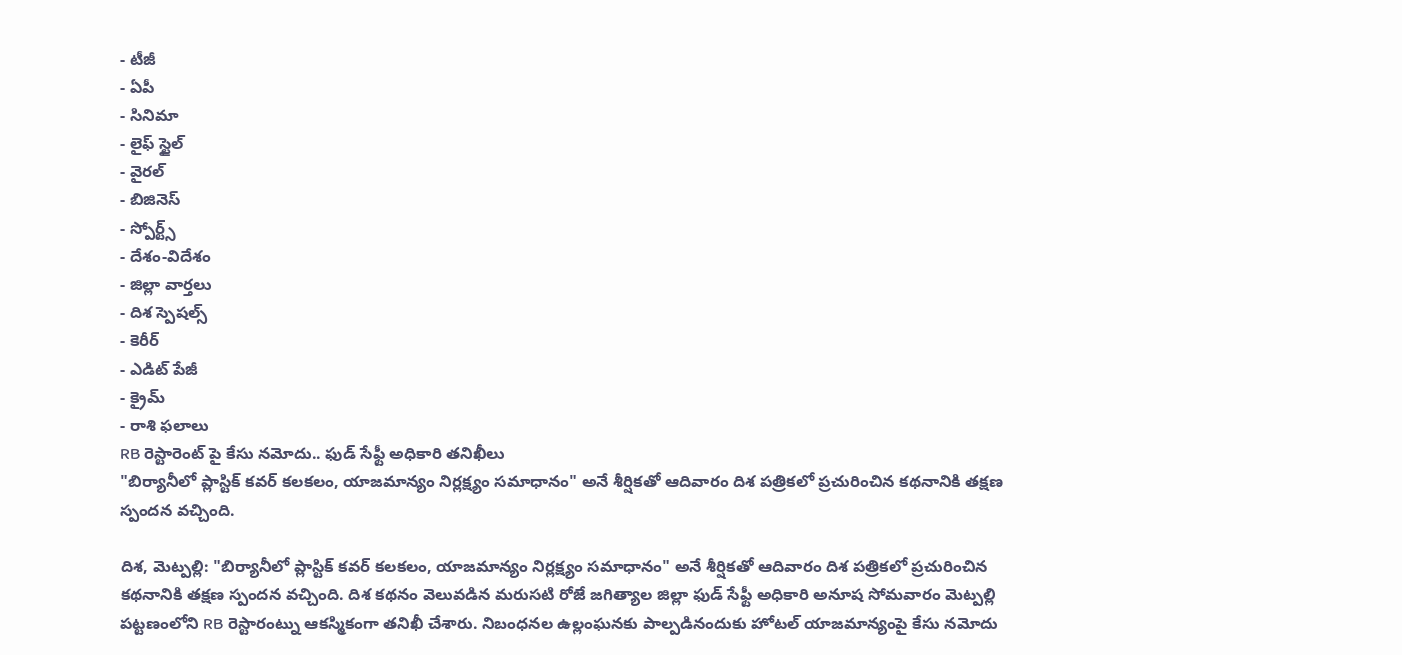- టీజీ
- ఏపీ
- సినిమా
- లైఫ్ స్టైల్
- వైరల్
- బిజినెస్
- స్పోర్ట్స్
- దేశం-విదేశం
- జిల్లా వార్తలు
- దిశ స్పెషల్స్
- కెరీర్
- ఎడిట్ పేజీ
- క్రైమ్
- రాశి ఫలాలు
RB రెస్టారెంట్ పై కేసు నమోదు.. ఫుడ్ సేఫ్టీ అధికారి తనిఖీలు
"బిర్యానీలో ప్లాస్టిక్ కవర్ కలకలం, యాజమాన్యం నిర్లక్ష్యం సమాధానం" అనే శీర్షికతో ఆదివారం దిశ పత్రికలో ప్రచురించిన కథనానికి తక్షణ స్పందన వచ్చింది.

దిశ, మెట్పల్లి: "బిర్యానీలో ప్లాస్టిక్ కవర్ కలకలం, యాజమాన్యం నిర్లక్ష్యం సమాధానం" అనే శీర్షికతో ఆదివారం దిశ పత్రికలో ప్రచురించిన కథనానికి తక్షణ స్పందన వచ్చింది. దిశ కథనం వెలువడిన మరుసటి రోజే జగిత్యాల జిల్లా ఫుడ్ సేఫ్టీ అధికారి అనూష సోమవారం మెట్పల్లి పట్టణంలోని RB రెస్టారంట్ను ఆకస్మికంగా తనిఖీ చేశారు. నిబంధనల ఉల్లంఘనకు పాల్పడినందుకు హోటల్ యాజమాన్యంపై కేసు నమోదు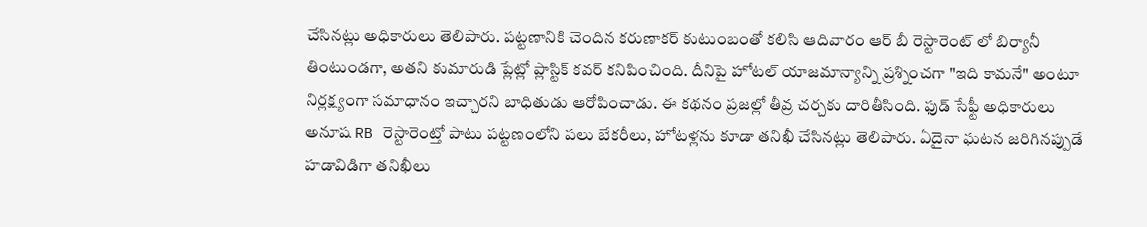చేసినట్లు అధికారులు తెలిపారు. పట్టణానికి చెందిన కరుణాకర్ కుటుంబంతో కలిసి ఆదివారం ఆర్ బీ రెస్టారెంట్ లో బిర్యానీ తింటుండగా, అతని కుమారుడి ప్లేట్లో ప్లాస్టిక్ కవర్ కనిపించింది. దీనిపై హోటల్ యాజమాన్యాన్ని ప్రశ్నించగా "ఇది కామనే" అంటూ నిర్లక్ష్యంగా సమాధానం ఇచ్చారని బాధితుడు ఆరోపించాడు. ఈ కథనం ప్రజల్లో తీవ్ర చర్చకు దారితీసింది. ఫుడ్ సేఫ్టీ అధికారులు అనూష RB రెస్టారెంట్తో పాటు పట్టణంలోని పలు బేకరీలు, హోటళ్లను కూడా తనిఖీ చేసినట్లు తెలిపారు. ఏదైనా ఘటన జరిగినప్పుడే హడావిడిగా తనిఖీలు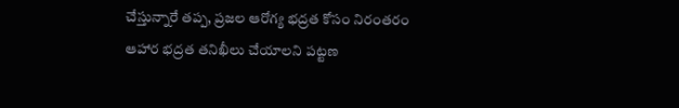చేస్తున్నారే తప్ప, ప్రజల ఆరోగ్య భద్రత కోసం నిరంతరం ఆహార భద్రత తనిఖీలు చేయాలని పట్టణ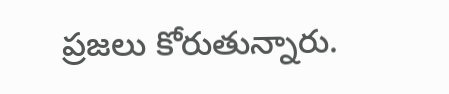ప్రజలు కోరుతున్నారు.